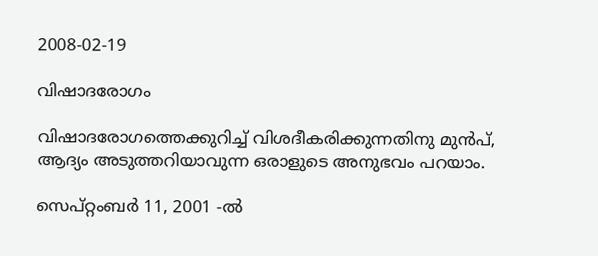2008-02-19

വിഷാദരോഗം

വിഷാദരോഗത്തെക്കുറിച്ച് വിശദീകരിക്കുന്നതിനു മുന്‍പ്, ആദ്യം അടുത്തറിയാവുന്ന ഒരാളുടെ അനുഭവം പറയാം.

സെപ്റ്റം‌ബര്‍ 11, 2001 -ല്‍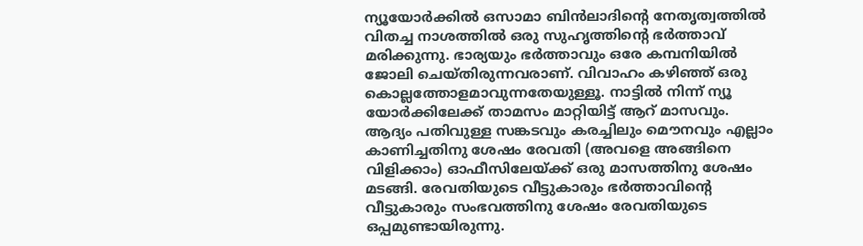ന്യൂയോര്‍ക്കില്‍ ഒസാമാ ബിന്‍ലാദിന്റെ നേതൃത്വത്തില്‍ വിതച്ച നാശത്തില്‍ ഒരു സുഹൃത്തിന്റെ ഭര്‍ത്താവ് മരിക്കുന്നു. ഭാര്യയും ഭര്‍ത്താവും ഒരേ കമ്പനിയില്‍ ജോലി ചെയ്തിരുന്നവരാണ്. വിവാഹം കഴിഞ്ഞ് ഒരു കൊല്ലത്തോളമാവുന്നതേയുള്ളൂ. നാട്ടില്‍ നിന്ന് ന്യൂ യോര്‍ക്കിലേക്ക് താമസം മാറ്റിയിട്ട് ആറ് മാസവും. ആദ്യം പതിവുള്ള സങ്കടവും കരച്ചിലും മൌനവും എല്ലാം കാണിച്ചതിനു ശേഷം രേവതി (അവളെ അങ്ങിനെ വിളിക്കാം) ഓഫീസിലേയ്ക്ക് ഒരു മാസത്തിനു ശേഷം മടങ്ങി. രേവതിയുടെ വീട്ടുകാരും ഭര്‍ത്താവിന്റെ വീട്ടുകാരും സംഭവത്തിനു ശേഷം രേവതിയുടെ ഒപ്പമുണ്ടായിരുന്നു.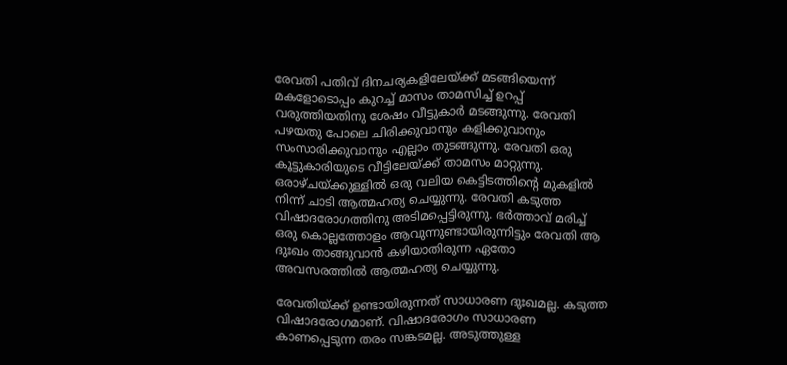രേവതി പതിവ് ദിനചര്യകളിലേയ്ക്ക് മടങ്ങിയെന്ന് മകളോടൊപ്പം കുറച്ച് മാസം താമസിച്ച് ഉറപ്പ് വരുത്തിയതിനു ശേഷം വീട്ടുകാര്‍ മടങ്ങുന്നു. രേവതി പഴയതു പോലെ ചിരിക്കുവാനും കളിക്കുവാനും സംസാരിക്കുവാനും എല്ലാം തുടങ്ങുന്നു. രേവതി ഒരു കൂട്ടുകാരിയുടെ വീട്ടിലേയ്ക്ക് താമസം മാറ്റുന്നു. ഒരാഴ്ചയ്ക്കുള്ളില്‍ ഒരു വലിയ കെട്ടിടത്തിന്റെ മുകളില്‍ നിന്ന് ചാടി ആത്മഹത്യ ചെയ്യുന്നു. രേവതി കടുത്ത വിഷാദരോഗത്തിനു അടിമപ്പെട്ടിരുന്നു. ഭര്‍ത്താവ് മരിച്ച് ഒരു കൊല്ലത്തോളം ആവുന്നുണ്ടായിരുന്നിട്ടും രേവതി ആ ദുഃഖം താങ്ങുവാന്‍ കഴിയാതിരുന്ന ഏതോ അവസരത്തില്‍ ആത്മഹത്യ ചെയ്യുന്നു.

രേവതിയ്ക്ക് ഉണ്ടായിരുന്നത് സാധാരണ ദുഃഖമല്ല. കടുത്ത വിഷാദരോഗമാണ്. വിഷാദരോഗം സാധാരണ കാണപ്പെടുന്ന തരം സങ്കടമല്ല. അടുത്തുള്ള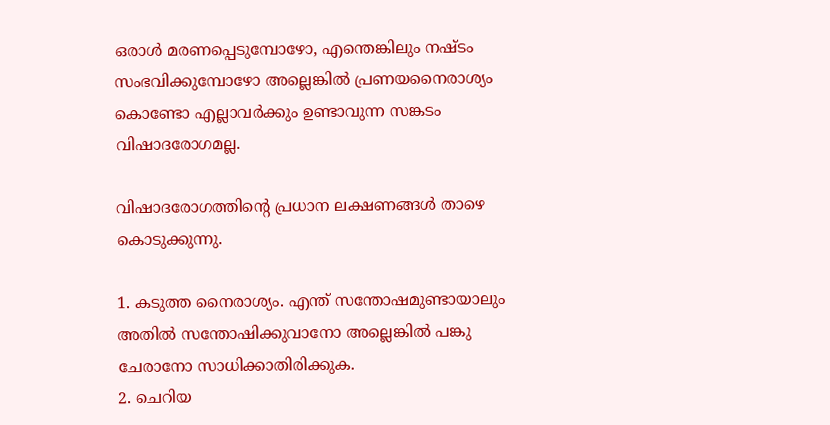ഒരാള്‍ മരണപ്പെടുമ്പോഴോ, എന്തെങ്കിലും നഷ്ടം സംഭവിക്കുമ്പോഴോ അല്ലെങ്കില്‍ പ്രണയനൈരാശ്യം കൊണ്ടോ എല്ലാവര്‍ക്കും ഉണ്ടാവുന്ന സങ്കടം വിഷാദരോഗമല്ല.

വിഷാദരോഗത്തിന്റെ പ്രധാന ലക്ഷണങ്ങള്‍ താഴെ കൊടുക്കുന്നു.

1. കടുത്ത നൈരാശ്യം. എന്ത് സന്തോഷമുണ്ടായാലും അതില്‍ സന്തോഷിക്കുവാനോ അല്ലെങ്കില്‍ പങ്കു ചേരാനോ സാധിക്കാതിരിക്കുക.
2. ചെറിയ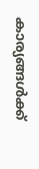കാര്യങ്ങള്‍ക്ക്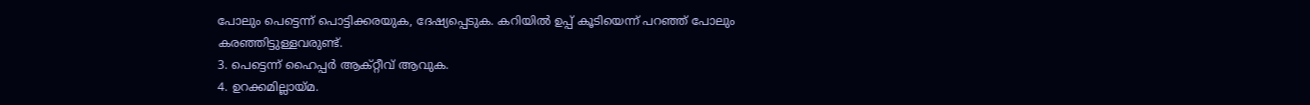പോലും പെട്ടെന്ന് പൊട്ടിക്കരയുക, ദേഷ്യപ്പെടുക. കറിയില്‍ ഉപ്പ് കൂടിയെന്ന് പറഞ്ഞ് പോലും കരഞ്ഞിട്ടുള്ളവരുണ്ട്.
3. പെട്ടെന്ന് ഹൈപ്പര്‍ ആക്റ്റീവ് ആവുക.
4. ഉറക്കമില്ലായ്മ.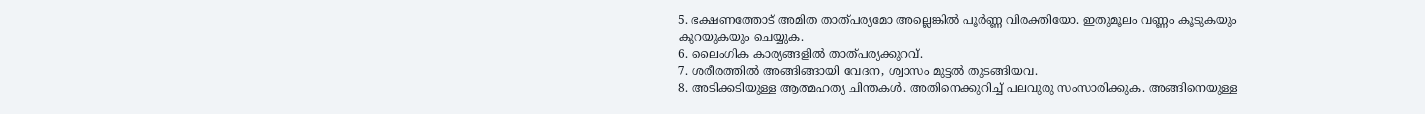5. ഭക്ഷണത്തോട് അമിത താത്പര്യമോ അല്ലെങ്കില്‍ പൂര്‍ണ്ണ വിരക്തിയോ. ഇതുമൂലം വണ്ണം കൂടുകയും കുറയുകയും ചെയ്യുക.
6. ലൈംഗിക കാര്യങ്ങളില്‍ താത്പര്യക്കുറവ്.
7. ശരീരത്തില്‍ അങ്ങിങ്ങായി വേദന, ശ്വാസം മുട്ടല്‍ തുടങ്ങിയവ.
8. അടിക്കടിയുള്ള ആത്മഹത്യ ചിന്തകള്‍. അതിനെക്കുറിച്ച് പലവുരു സംസാരിക്കുക. അങ്ങിനെയുള്ള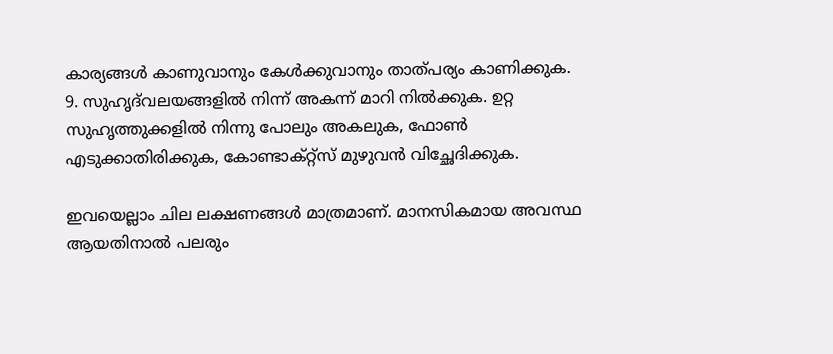കാര്യങ്ങള്‍ കാ‍ണുവാനും കേള്‍ക്കുവാനും താത്പര്യം കാണിക്കുക.
9. സുഹൃദ്‌വലയങ്ങളില്‍ നിന്ന് അകന്ന് മാറി നില്‍ക്കുക. ഉറ്റ സുഹൃത്തുക്കളില്‍ നിന്നു പോലും അകലുക, ഫോണ്‍ എടുക്കാതിരിക്കുക, കോണ്ടാക്റ്റ്സ് മുഴുവന്‍ വിച്ഛേദിക്കുക.

ഇവയെല്ലാം ചില ലക്ഷണങ്ങള്‍ മാത്രമാണ്. മാനസികമായ അവസ്ഥ ആയതിനാല്‍ പലരും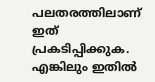പലതരത്തിലാണ് ഇത് പ്രകടിപ്പിക്കുക. എങ്കിലും ഇതില്‍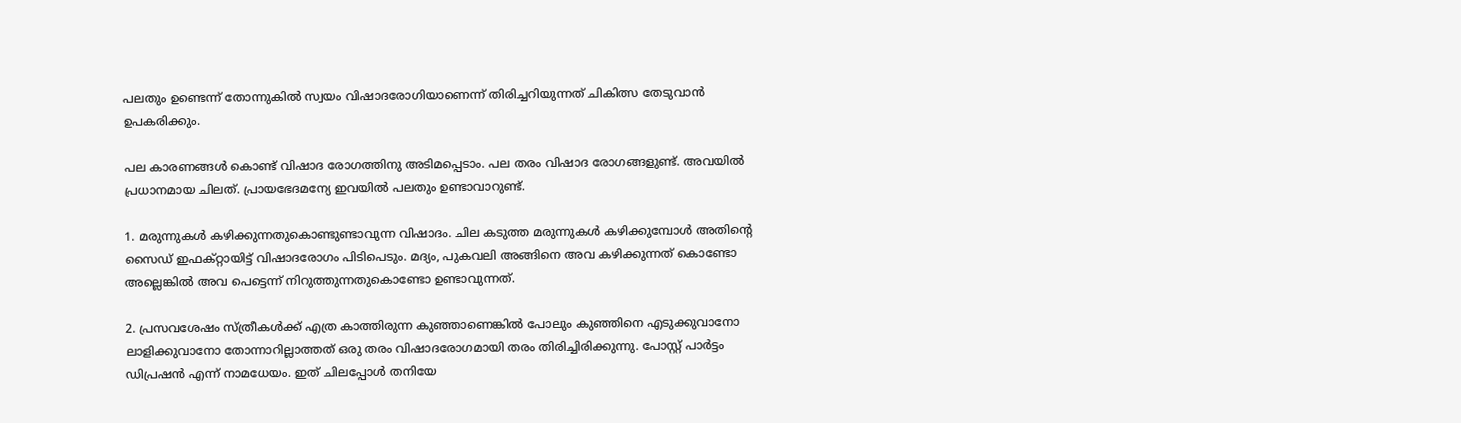പലതും ഉണ്ടെന്ന് തോന്നുകില്‍ സ്വയം വിഷാദരോഗിയാണെന്ന് തിരിച്ചറിയുന്നത് ചികിത്സ തേടുവാന്‍ ഉപകരിക്കും.

പല കാരണങ്ങള്‍ കൊണ്ട് വിഷാദ രോഗത്തിനു അടിമപ്പെടാം. പല തരം വിഷാദ രോഗങ്ങളുണ്ട്. അവയില്‍ പ്രധാനമായ ചിലത്. പ്രായഭേദമന്യേ ഇവയില്‍ പലതും ഉണ്ടാവാറുണ്ട്.

1. മരുന്നുകള്‍ കഴിക്കുന്നതുകൊണ്ടുണ്ടാവുന്ന വിഷാദം. ചില കടുത്ത മരുന്നുകള്‍ കഴിക്കുമ്പോള്‍ അതിന്റെ സൈഡ് ഇഫക്റ്റായിട്ട് വിഷാദരോഗം പിടിപെടും. മദ്യം, പുകവലി അങ്ങിനെ അവ കഴിക്കുന്നത് കൊണ്ടോ അല്ലെങ്കില്‍ അവ പെട്ടെന്ന് നിറുത്തുന്നതുകൊണ്ടോ ഉണ്ടാവുന്നത്.

2. പ്രസവശേഷം സ്ത്രീകള്‍ക്ക് എത്ര കാത്തിരുന്ന കുഞ്ഞാണെങ്കില്‍ പോലും കുഞ്ഞിനെ എടുക്കുവാനോ ലാളിക്കുവാനോ തോന്നാറില്ലാത്തത് ഒരു തരം വിഷാദരോഗമായി തരം തിരിച്ചിരിക്കുന്നു. പോസ്റ്റ്‌‌ പാര്‍ട്ടം ഡിപ്രഷന്‍ എന്ന് നാമധേയം. ഇത് ചിലപ്പോള്‍ തനിയേ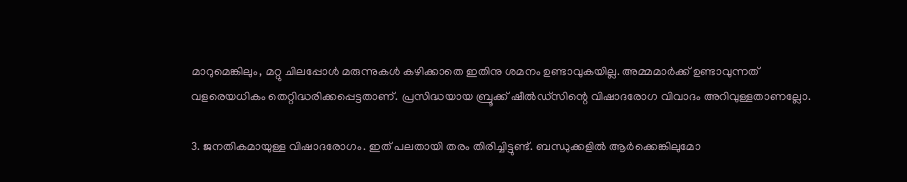മാറുമെങ്കിലും, മറ്റു ചിലപ്പോള്‍ മരുന്നുകള്‍ കഴിക്കാതെ ഇതിനു ശമനം ഉണ്ടാവുകയില്ല. അമ്മമാര്‍ക്ക് ഉണ്ടാവുന്നത് വളരെയധികം തെറ്റിദ്ധരിക്കപ്പെട്ടതാണ്. പ്രസിദ്ധയായ ബ്രൂക്ക് ഷീല്‍ഡ്സിന്റെ വിഷാദരോഗ വിവാദം അറിവുള്ളതാണല്ലോ.

3. ജനതികമായുള്ള വിഷാദരോഗം. ഇത് പലതായി തരം തിരിച്ചിട്ടുണ്ട്. ബന്ധുക്കളില്‍ ആര്‍ക്കെങ്കിലുമോ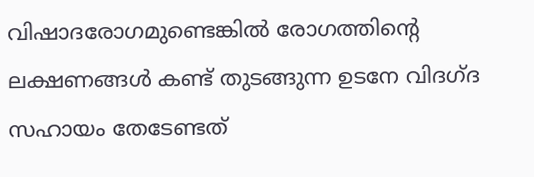വിഷാദരോഗമുണ്ടെങ്കില്‍ രോഗത്തിന്റെ ലക്ഷണങ്ങള്‍ കണ്ട് തുടങ്ങുന്ന ഉടനേ വിദഗ്ദ സഹായം തേടേണ്ടത്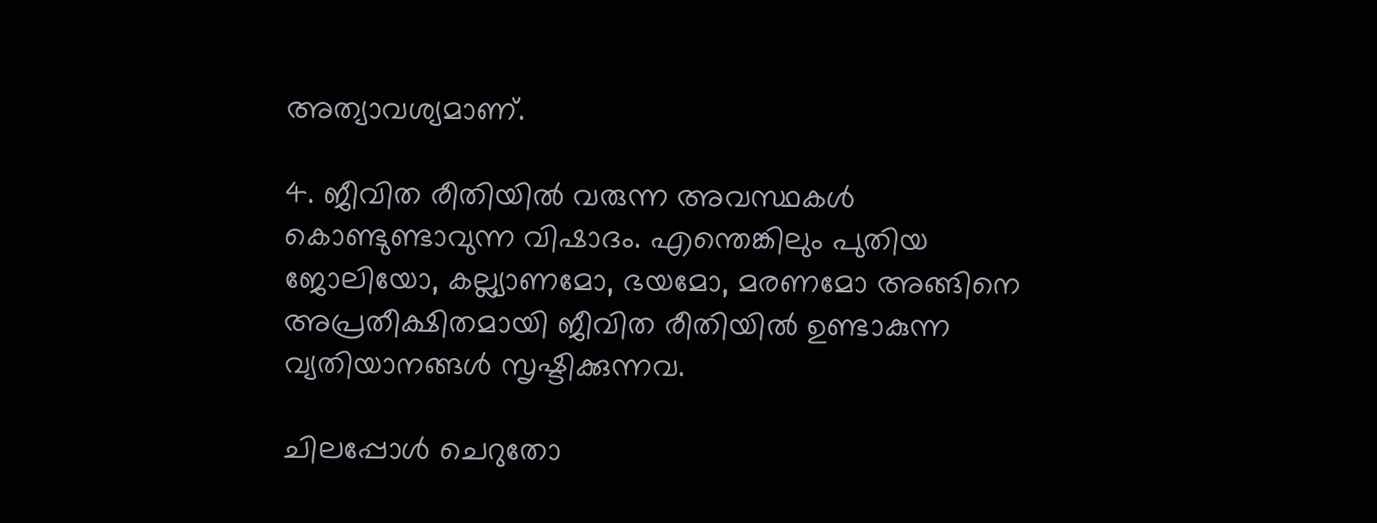അത്യാവശ്യമാണ്.

4. ജീവിത രീതിയില്‍ വരുന്ന അവസ്ഥകള്‍ കൊണ്ടുണ്ടാവുന്ന വിഷാദം. എന്തെങ്കിലും പുതിയ ജോലിയോ, കല്ല്യാണമോ, ഭയമോ, മരണമോ അങ്ങിനെ അപ്രതീക്ഷിതമായി ജീവിത രീതിയില്‍ ഉണ്ടാകുന്ന വ്യതിയാനങ്ങള്‍ സൃഷ്ടിക്കുന്നവ.

ചിലപ്പോള്‍ ചെറുതോ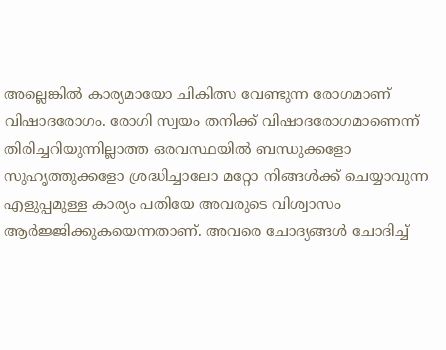അല്ലെങ്കില്‍ കാര്യമായോ ചികിത്സ വേണ്ടുന്ന രോഗമാണ് വിഷാദരോഗം. രോഗി സ്വയം തനിക്ക് വിഷാദരോഗമാണെന്ന് തിരിച്ചറിയുന്നില്ലാത്ത ഒരവസ്ഥയില്‍ ബന്ധുക്കളോ സുഹൃത്തുക്കളോ ശ്രദ്ധിച്ചാലോ മറ്റോ നിങ്ങള്‍ക്ക് ചെയ്യാവുന്ന എളുപ്പമുള്ള കാര്യം പതിയേ അവരുടെ വിശ്വാസം ആര്‍ജ്ജിക്കുകയെന്നതാണ്. അവരെ ചോദ്യങ്ങള്‍ ചോദിച്ച്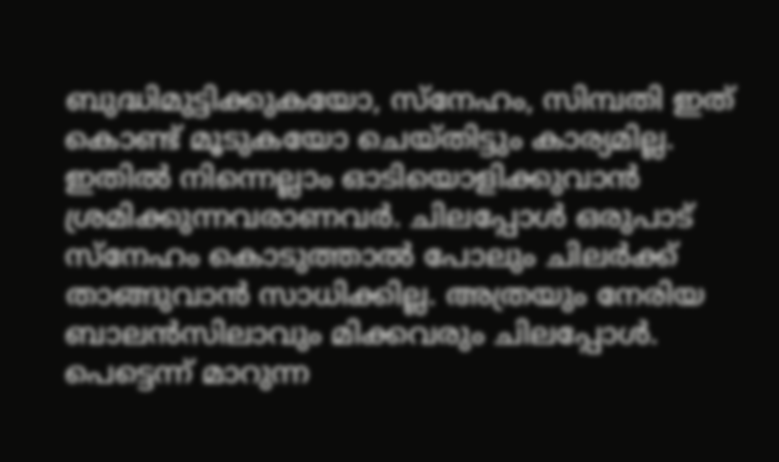ബുദ്ധിമുട്ടിക്കുകയോ, സ്നേഹം, സിമ്പതി ഇത് കൊണ്ട് മൂടുകയോ ചെയ്തിട്ടും കാര്യമില്ല. ഇതില്‍ നിന്നെല്ലാം ഓടിയൊളിക്കുവാന്‍ ശ്രമിക്കുന്നവരാണവര്‍. ചിലപ്പോള്‍ ഒരുപാട് സ്നേഹം കൊടുത്താല്‍ പോലും ചിലര്‍ക്ക് താങ്ങുവാന്‍ സാധിക്കില്ല. അത്രയും നേരിയ ബാലന്‍സിലാവും മിക്കവരും ചിലപ്പോള്‍. പെട്ടെന്ന് മാറുന്ന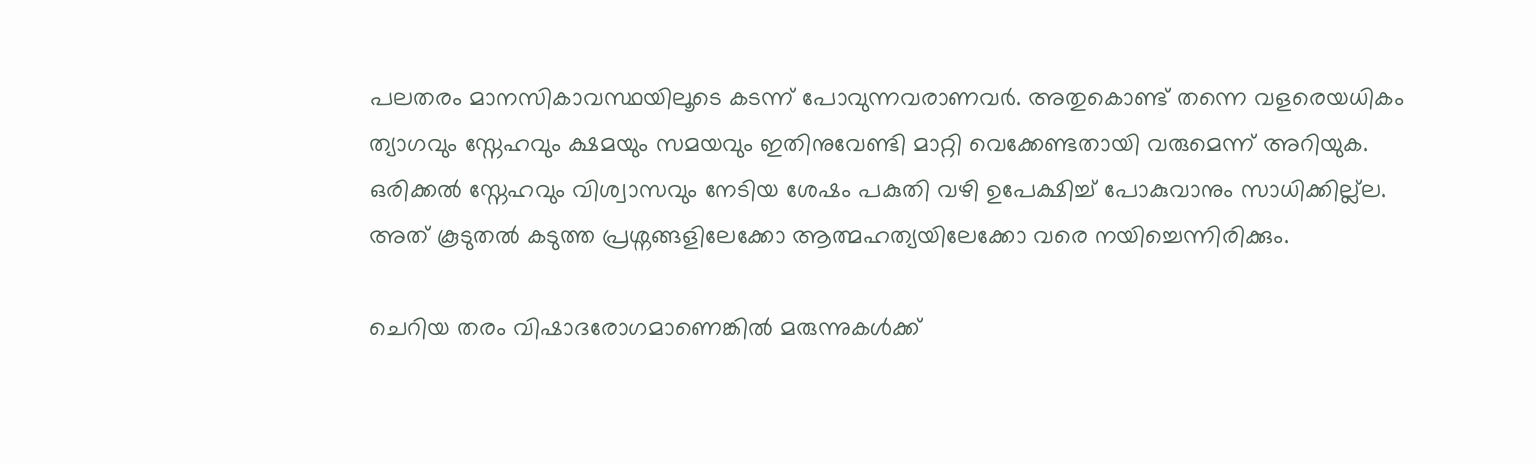പലതരം മാനസികാവസ്ഥയിലൂടെ കടന്ന് പോവുന്നവരാണവര്‍. അതുകൊണ്ട് തന്നെ വളരെയധികം ത്യാഗവും സ്നേഹവും ക്ഷമയും സമയവും ഇതിനുവേണ്ടി മാറ്റി വെക്കേണ്ടതായി വരുമെന്ന് അറിയുക. ഒരിക്കല്‍ സ്നേഹവും വിശ്വാസവും നേടിയ ശേഷം പകുതി വഴി ഉപേക്ഷിച്ച് പോകുവാനും സാധിക്കില്ല്ല. അത് കൂടുതല്‍ കടുത്ത പ്രശ്നങ്ങളിലേക്കോ ആത്മഹത്യയിലേക്കോ വരെ നയിച്ചെന്നിരിക്കും.

ചെറിയ തരം വിഷാദരോഗമാണെങ്കില്‍ മരുന്നുകള്‍ക്ക്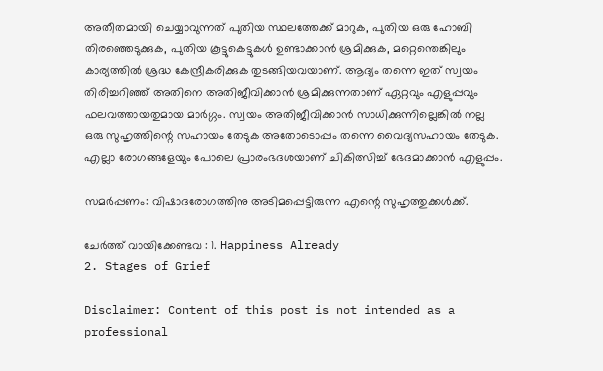അതീതമായി ചെയ്യാവുന്നത് പുതിയ സ്ഥലത്തേക്ക് മാറുക, പുതിയ ഒരു ഹോബി തിരഞ്ഞെടുക്കുക, പുതിയ കൂട്ടുകെട്ടുകള്‍ ഉണ്ടാക്കാന്‍ ശ്രമിക്കുക, മറ്റെന്തെങ്കിലും കാര്യത്തില്‍ ശ്രദ്ധ കേന്ദ്രീകരിക്കുക തുടങ്ങിയവയാണ്. ആദ്യം തന്നെ ഇത് സ്വയം തിരിച്ചറിഞ്ഞ് അതിനെ അതിജീവിക്കാന്‍ ശ്രമിക്കുന്നതാണ് ഏറ്റവും എളുപ്പവും ഫലവത്തായതുമായ മാര്‍ഗ്ഗം. സ്വയം അതിജീവിക്കാന്‍ സാധിക്കുന്നില്ലെങ്കില്‍ നല്ല ഒരു സുഹൃത്തിന്റെ സഹായം തേടുക അതോടൊപ്പം തന്നെ വൈദ്യസഹായം തേടുക. എല്ലാ രോഗങ്ങളേയും പോലെ പ്രാരംഭദശയാണ് ചികിത്സിച്ച് ഭേദമാക്കാന്‍ എളുപ്പം.

സമര്‍പ്പണം: വിഷാദരോഗത്തിനു അടിമപ്പെട്ടിരുന്ന എന്റെ സുഹൃത്തുക്കള്‍ക്ക്.

ചേര്‍ത്ത് വായിക്കേണ്ടവ : 1. Happiness Already
2. Stages of Grief

Disclaimer: Content of this post is not intended as a professional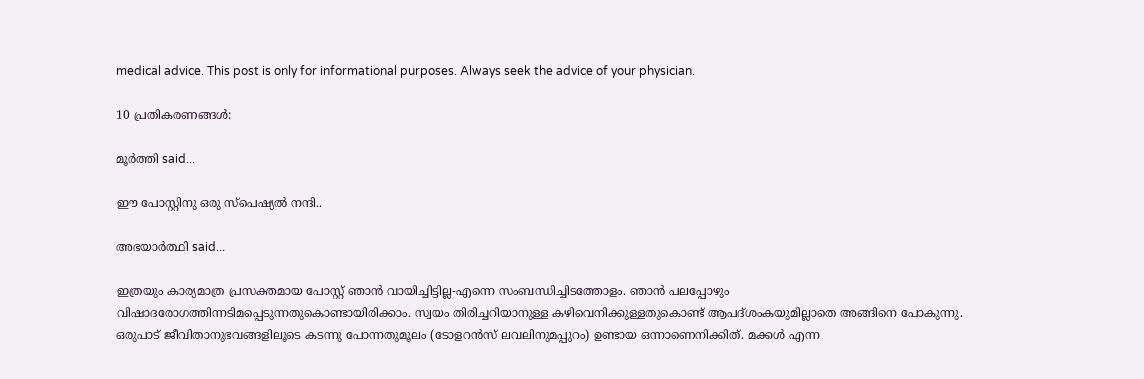medical advice. This post is only for informational purposes. Always seek the advice of your physician.

10 പ്രതികരണങ്ങള്‍:

മൂര്‍ത്തി said...

ഈ പോസ്റ്റിനു ഒരു സ്പെഷ്യല്‍ നന്ദി..

അഭയാര്‍ത്ഥി said...

ഇത്രയും കാര്യമാത്ര പ്രസക്തമായ പോസ്റ്റ്‌ ഞാന്‍ വായിച്ചിട്ടില്ല-എന്നെ സംബന്ധിച്ചിടത്തോളം. ഞാന്‍ പലപ്പോഴും വിഷാദരോഗത്തിന്നടിമപ്പെടുന്നതുകൊണ്ടായിരിക്കാം. സ്വയം തിരിച്ചറിയാനുള്ള കഴിവെനിക്കുള്ളതുകൊണ്ട്‌ ആപദ്ശംകയുമില്ലാതെ അങ്ങിനെ പോകുന്നു. ഒരുപാട്‌ ജീവിതാനുഭവങ്ങളിലൂടെ കടന്നു പോന്നതുമൂലം (ടോളറന്‍സ്‌ ലവലിനുമപ്പുറം) ഉണ്ടായ ഒന്നാണെനിക്കിത്‌. മക്കള്‍ എന്ന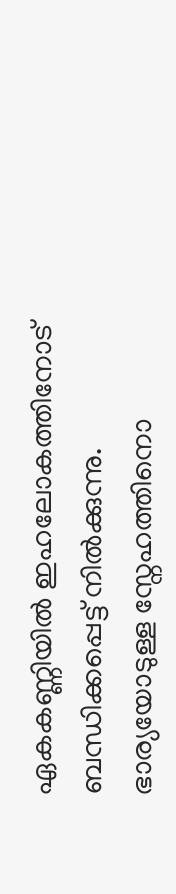ഏകകണ്ണിയില്‍ ഇഹലോകത്തിനോട്‌ ബന്ധിക്കപ്പെട്ട്‌ നില്‍ക്കുന്നു. ഭാര്യയോടുള്ള സ്നേഹത്തിനൊ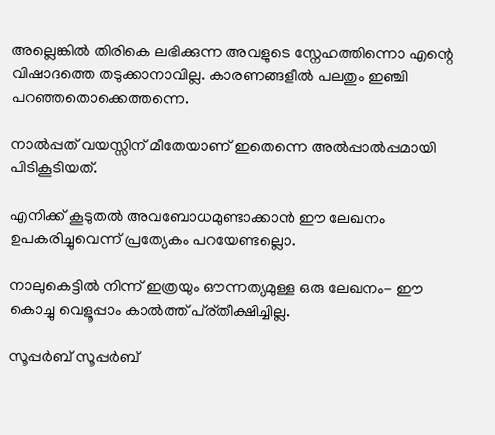അല്ലെങ്കില്‍ തിരികെ ലഭിക്കുന്ന അവളുടെ സ്നേഹത്തിന്നൊ എന്റെ വിഷാദത്തെ തടുക്കാനാവില്ല. കാരണങ്ങളീല്‍ പലതും ഇഞ്ചി പറഞ്ഞതൊക്കെത്തന്നെ.

നാല്‍പ്പത്‌ വയസ്സിന്‌ മീതേയാണ്‌ ഇതെന്നെ അല്‍പ്പാല്‍പ്പമായി പിടികൂടിയത്‌.

എനിക്ക്‌ കൂടുതല്‍ അവബോധമുണ്ടാക്കാന്‍ ഈ ലേഖനം ഉപകരിച്ചുവെന്ന്‌ പ്രത്യേകം പറയേണ്ടല്ലൊ.

നാലുകെട്ടില്‍ നിന്ന്‌ ഇത്രയും ഔന്നത്യമുള്ള ഒരു ലേഖനം- ഈ കൊച്ചു വെളൂപ്പാം കാല്‍ത്ത്‌ പ്ര്തീക്ഷിച്ചില്ല.

സൂപ്പര്‍ബ്‌ സൂപ്പര്‍ബ്‌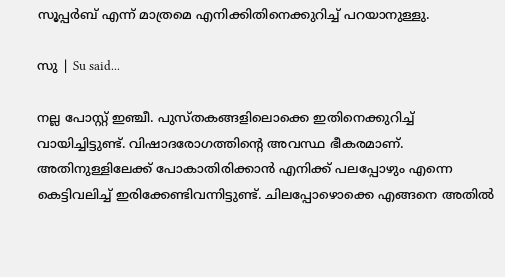സൂപ്പര്‍ബ്‌ എന്ന്‌ മാത്രമെ എനിക്കിതിനെക്കുറിച്ച്‌ പറയാനുള്ളു.

സു | Su said...

നല്ല പോസ്റ്റ് ഇഞ്ചീ. പുസ്തകങ്ങളിലൊക്കെ ഇതിനെക്കുറിച്ച് വായിച്ചിട്ടുണ്ട്. വിഷാദരോഗത്തിന്റെ അവസ്ഥ ഭീകരമാണ്. അതിനുള്ളിലേക്ക് പോകാതിരിക്കാന്‍ എനിക്ക് പലപ്പോഴും എന്നെ കെട്ടിവലിച്ച് ഇരിക്കേണ്ടിവന്നിട്ടുണ്ട്. ചിലപ്പോഴൊക്കെ എങ്ങനെ അതില്‍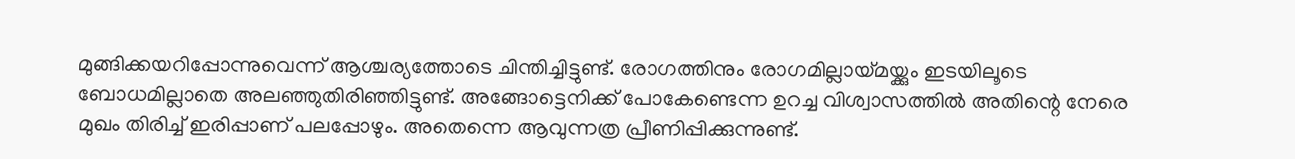മുങ്ങിക്കയറിപ്പോന്നുവെന്ന് ആശ്ചര്യത്തോടെ ചിന്തിച്ചിട്ടുണ്ട്. രോഗത്തിനും രോഗമില്ലായ്മയ്ക്കും ഇടയിലൂടെ ബോധമില്ലാതെ അലഞ്ഞുതിരിഞ്ഞിട്ടുണ്ട്. അങ്ങോട്ടെനിക്ക് പോകേണ്ടെന്ന ഉറച്ച വിശ്വാസത്തില്‍ അതിന്റെ നേരെ മുഖം തിരിച്ച് ഇരിപ്പാണ് പലപ്പോഴും. അതെന്നെ ആവുന്നത്ര പ്രീണിപ്പിക്കുന്നുണ്ട്.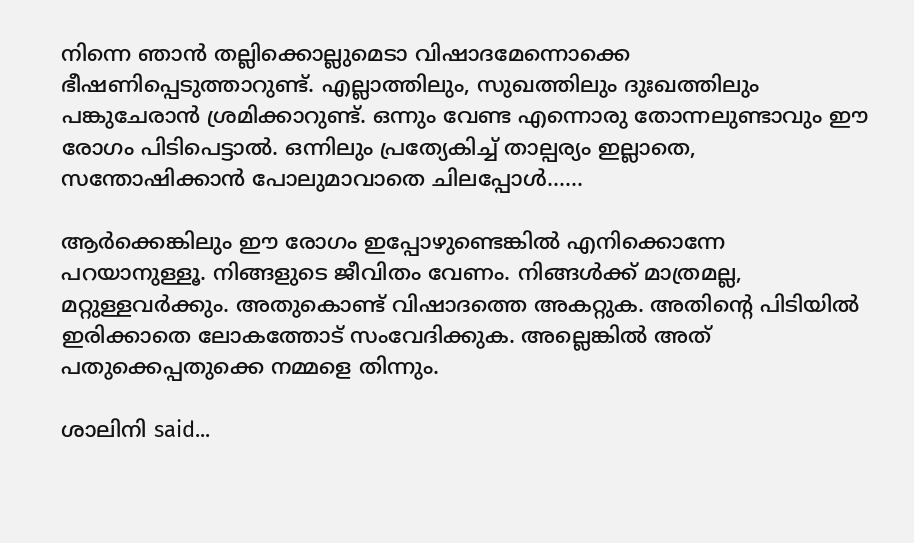നിന്നെ ഞാന്‍ തല്ലിക്കൊല്ലുമെടാ വിഷാദമേന്നൊക്കെ ഭീഷണിപ്പെടുത്താറുണ്ട്. എല്ലാത്തിലും, സുഖത്തിലും ദുഃഖത്തിലും പങ്കുചേരാന്‍ ശ്രമിക്കാറുണ്ട്. ഒന്നും വേണ്ട എന്നൊരു തോന്നലുണ്ടാവും ഈ രോഗം പിടിപെട്ടാല്‍. ഒന്നിലും പ്രത്യേകിച്ച് താല്പര്യം ഇല്ലാതെ, സന്തോഷിക്കാന്‍ പോലുമാവാതെ ചിലപ്പോള്‍......

ആര്‍ക്കെങ്കിലും ഈ രോഗം ഇപ്പോഴുണ്ടെങ്കില്‍ എനിക്കൊന്നേ പറയാനുള്ളൂ. നിങ്ങളുടെ ജീവിതം വേണം. നിങ്ങള്‍ക്ക് മാത്രമല്ല, മറ്റുള്ളവര്‍ക്കും. അതുകൊണ്ട് വിഷാദത്തെ അകറ്റുക. അതിന്റെ പിടിയില്‍ ഇരിക്കാതെ ലോകത്തോട് സംവേദിക്കുക. അല്ലെങ്കില്‍ അത് പതുക്കെപ്പതുക്കെ നമ്മളെ തിന്നും.

ശാലിനി said...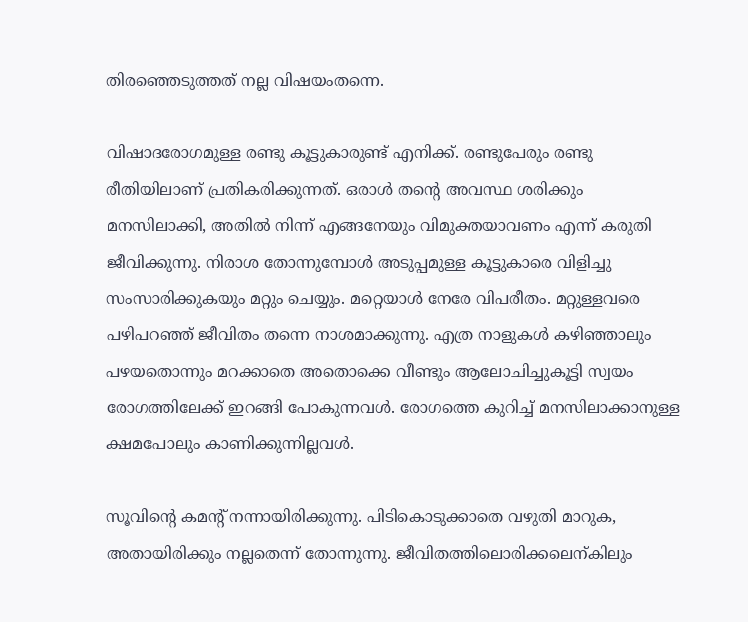തിരഞ്ഞെടുത്തത് നല്ല വിഷയംതന്നെ.

വിഷാദരോഗമുള്ള രണ്ടു കൂട്ടുകാരുണ്ട് എനിക്ക്. രണ്ടുപേരും രണ്ടു രീതിയിലാണ് പ്രതികരിക്കുന്നത്. ഒരാള്‍ തന്‍റെ അവസ്ഥ ശരിക്കും മനസിലാക്കി, അതില്‍ നിന്ന് എങ്ങനേയും വിമുക്തയാവണം എന്ന് കരുതി ജീവിക്കുന്നു. നിരാശ തോന്നുമ്പോള്‍ അടുപ്പമുള്ള കൂട്ടുകാരെ വിളിച്ചു സംസാരിക്കുകയും മറ്റും ചെയ്യും. മറ്റെയാള്‍ നേരേ വിപരീതം. മറ്റുള്ളവരെ പഴിപറഞ്ഞ് ജീവിതം തന്നെ നാശമാക്കുന്നു. എത്ര നാളുകള്‍ കഴിഞ്ഞാലും പഴയതൊന്നും മറക്കാതെ അതൊക്കെ വീണ്ടും ആലോചിച്ചുകൂട്ടി സ്വയം രോഗത്തിലേക്ക് ഇറങ്ങി പോകുന്നവള്‍. രോഗത്തെ കുറിച്ച് മനസിലാക്കാനുള്ള ക്ഷമപോലും കാണിക്കുന്നില്ലവള്‍.

സൂവിന്‍റെ കമന്‍റ് നന്നായിരിക്കുന്നു. പിടികൊടുക്കാതെ വഴുതി മാറുക, അതായിരിക്കും നല്ലതെന്ന് തോന്നുന്നു. ജീവിതത്തിലൊരിക്കലെന്കിലും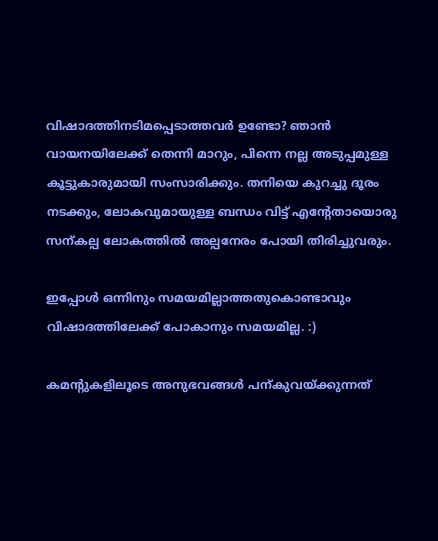വിഷാദത്തിനടിമപ്പെടാത്തവര്‍ ഉണ്ടോ? ഞാന്‍ വായനയിലേക്ക് തെന്നി മാറും, പിന്നെ നല്ല അടുപ്പമുള്ള കൂട്ടുകാരുമായി സംസാരിക്കും. തനിയെ കുറച്ചു ദൂരം നടക്കും, ലോകവുമായുള്ള ബന്ധം വിട്ട് എന്‍റേതായൊരു സന്കല്പ ലോകത്തില്‍ അല്പനേരം പോയി തിരിച്ചുവരും.

ഇപ്പോള്‍ ഒന്നിനും സമയമില്ലാത്തതുകൊണ്ടാവും വിഷാദത്തിലേക്ക് പോകാനും സമയമില്ല. :)

കമന്‍റുകളിലൂടെ അനുഭവങ്ങള്‍ പന്കുവയ്ക്കുന്നത്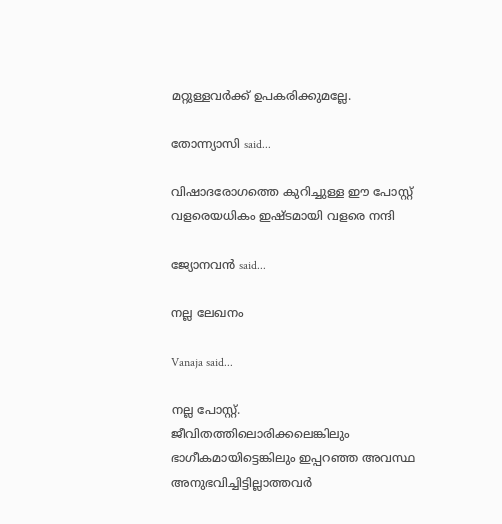മറ്റുള്ളവര്‍ക്ക് ഉപകരിക്കുമല്ലേ.

തോന്ന്യാസി said...

വിഷാദരോഗത്തെ കുറിച്ചുള്ള ഈ പോസ്റ്റ് വളരെയധികം ഇഷ്ടമായി വളരെ നന്ദി

ജ്യോനവന്‍ said...

നല്ല ലേഖനം

Vanaja said...

നല്ല പോസ്റ്റ്.
ജീവിതത്തിലൊരിക്കലെങ്കിലും ഭാഗീകമായിട്ടെങ്കിലും ഇപ്പറഞ്ഞ അവസ്ഥ അനുഭവിച്ചിട്ടില്ലാത്തവര്‍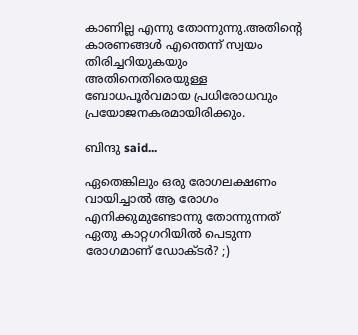കാണില്ല എന്നു തോന്നുന്നു.അതിന്റെ കാരണങ്ങള്‍ എന്തെന്ന് സ്വയം തിരിച്ചറിയുകയും അതിനെതിരെയുള്ള ബോധപൂര്‍വമായ പ്രധിരോധവും പ്രയോജനകരമായിരിക്കും.

ബിന്ദു said...

ഏതെങ്കിലും ഒരു രോഗലക്ഷണം വായിച്ചാല്‍ ആ രോഗം എനിക്കുമുണ്ടോന്നു തോന്നുന്നത്‌ ഏതു കാറ്റഗറിയില്‍ പെടുന്ന രോഗമാണ്‌ ഡോക്ടര്‍? ;)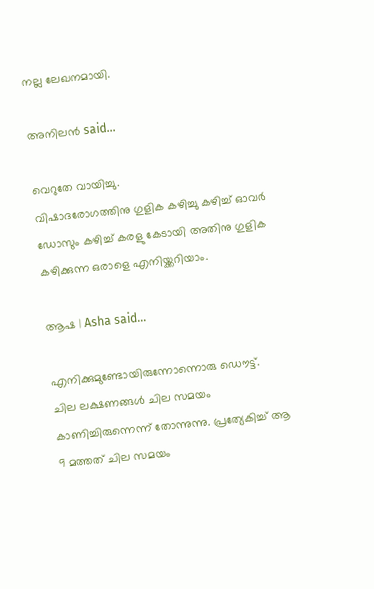നല്ല ലേഖനമായി.

അനിലൻ said...

വെറുതേ വായിച്ചു.
വിഷാദരോഗത്തിനു ഗുളിക കഴിച്ചു കഴിച്ച് ഓവര്‍ ഡോസും കഴിച്ച് കരളു കേടായി അതിനു ഗുളിക കഴിക്കുന്ന ഒരാളെ എനിയ്ക്കറിയാം.

ആഷ | Asha said...

എനിക്കുമുണ്ടോയിരുന്നോന്നൊരു ഡൌട്ട്.
ചില ലക്ഷണങ്ങള്‍ ചില സമയം കാണിച്ചിരുന്നെന്ന് തോന്നുന്നു. പ്രത്യേകിച്ച് ആ 9 മത്തത് ചില സമയം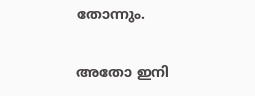തോന്നും.

അതോ ഇനി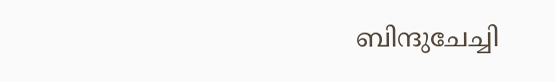ബിന്ദുചേച്ചി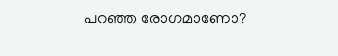പറഞ്ഞ രോഗമാണോ?